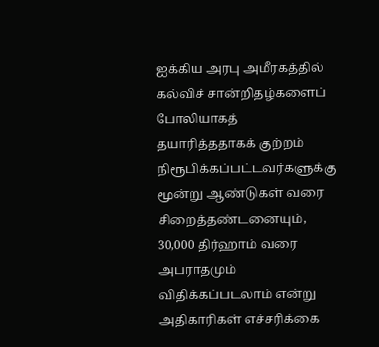ஐக்கிய அரபு அமீரகத்தில் கல்விச் சான்றிதழ்களைப் போலியாகத் தயாரித்ததாகக் குற்றம் நிரூபிக்கப்பட்டவர்களுக்கு மூன்று ஆண்டுகள் வரை சிறைத்தண்டனையும், 30,000 திர்ஹாம் வரை அபராதமும் விதிக்கப்படலாம் என்று அதிகாரிகள் எச்சரிக்கை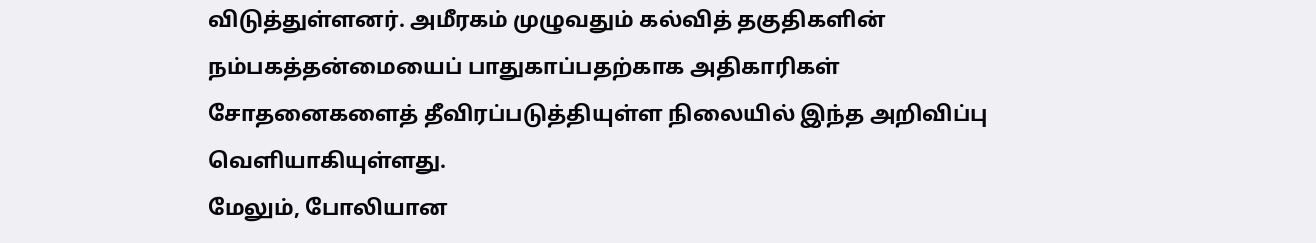விடுத்துள்ளனர். அமீரகம் முழுவதும் கல்வித் தகுதிகளின் நம்பகத்தன்மையைப் பாதுகாப்பதற்காக அதிகாரிகள் சோதனைகளைத் தீவிரப்படுத்தியுள்ள நிலையில் இந்த அறிவிப்பு வெளியாகியுள்ளது.
மேலும், போலியான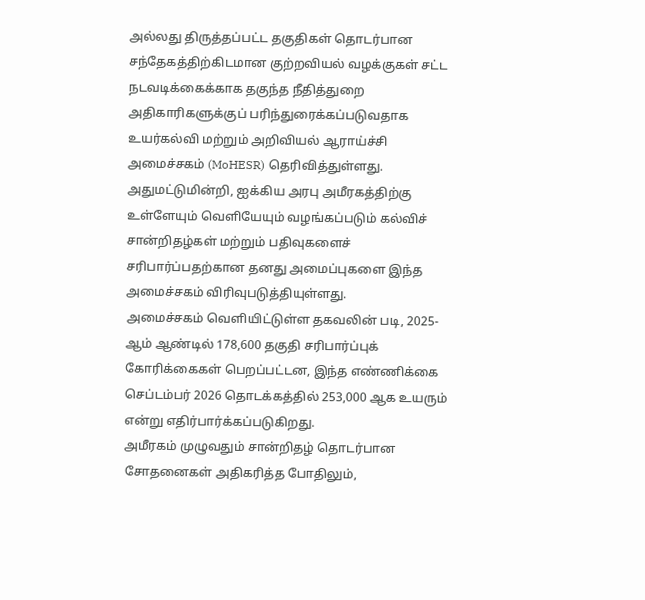அல்லது திருத்தப்பட்ட தகுதிகள் தொடர்பான சந்தேகத்திற்கிடமான குற்றவியல் வழக்குகள் சட்ட நடவடிக்கைக்காக தகுந்த நீதித்துறை அதிகாரிகளுக்குப் பரிந்துரைக்கப்படுவதாக உயர்கல்வி மற்றும் அறிவியல் ஆராய்ச்சி அமைச்சகம் (MoHESR) தெரிவித்துள்ளது.
அதுமட்டுமின்றி, ஐக்கிய அரபு அமீரகத்திற்கு உள்ளேயும் வெளியேயும் வழங்கப்படும் கல்விச் சான்றிதழ்கள் மற்றும் பதிவுகளைச் சரிபார்ப்பதற்கான தனது அமைப்புகளை இந்த அமைச்சகம் விரிவுபடுத்தியுள்ளது.
அமைச்சகம் வெளியிட்டுள்ள தகவலின் படி, 2025-ஆம் ஆண்டில் 178,600 தகுதி சரிபார்ப்புக் கோரிக்கைகள் பெறப்பட்டன, இந்த எண்ணிக்கை செப்டம்பர் 2026 தொடக்கத்தில் 253,000 ஆக உயரும் என்று எதிர்பார்க்கப்படுகிறது.
அமீரகம் முழுவதும் சான்றிதழ் தொடர்பான சோதனைகள் அதிகரித்த போதிலும்,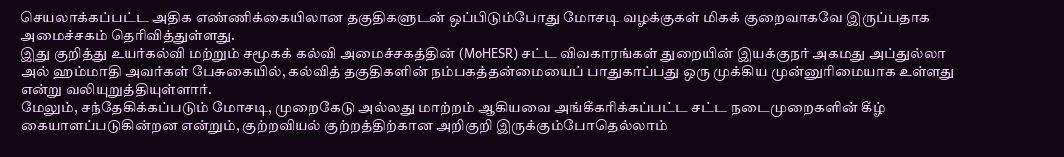செயலாக்கப்பட்ட அதிக எண்ணிக்கையிலான தகுதிகளுடன் ஒப்பிடும்போது மோசடி வழக்குகள் மிகக் குறைவாகவே இருப்பதாக அமைச்சகம் தெரிவித்துள்ளது.
இது குறித்து உயர்கல்வி மற்றும் சமூகக் கல்வி அமைச்சகத்தின் (MoHESR) சட்ட விவகாரங்கள் துறையின் இயக்குநர் அகமது அப்துல்லா அல் ஹம்மாதி அவர்கள் பேசுகையில், கல்வித் தகுதிகளின் நம்பகத்தன்மையைப் பாதுகாப்பது ஒரு முக்கிய முன்னுரிமையாக உள்ளது என்று வலியுறுத்தியுள்ளார்.
மேலும், சந்தேகிக்கப்படும் மோசடி, முறைகேடு அல்லது மாற்றம் ஆகியவை அங்கீகரிக்கப்பட்ட சட்ட நடைமுறைகளின் கீழ் கையாளப்படுகின்றன என்றும், குற்றவியல் குற்றத்திற்கான அறிகுறி இருக்கும்போதெல்லாம்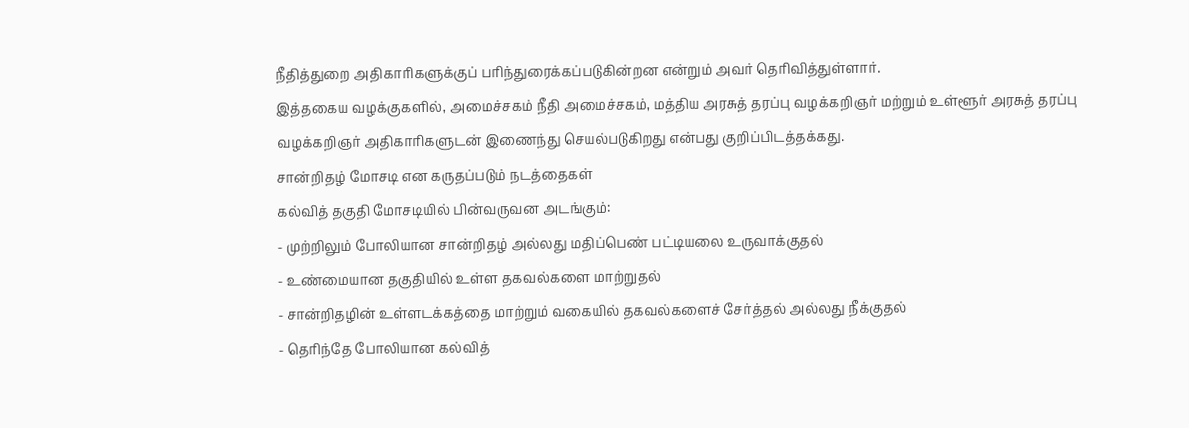நீதித்துறை அதிகாரிகளுக்குப் பரிந்துரைக்கப்படுகின்றன என்றும் அவர் தெரிவித்துள்ளார்.
இத்தகைய வழக்குகளில், அமைச்சகம் நீதி அமைச்சகம், மத்திய அரசுத் தரப்பு வழக்கறிஞர் மற்றும் உள்ளூர் அரசுத் தரப்பு வழக்கறிஞர் அதிகாரிகளுடன் இணைந்து செயல்படுகிறது என்பது குறிப்பிடத்தக்கது.
சான்றிதழ் மோசடி என கருதப்படும் நடத்தைகள்
கல்வித் தகுதி மோசடியில் பின்வருவன அடங்கும்:
- முற்றிலும் போலியான சான்றிதழ் அல்லது மதிப்பெண் பட்டியலை உருவாக்குதல்
- உண்மையான தகுதியில் உள்ள தகவல்களை மாற்றுதல்
- சான்றிதழின் உள்ளடக்கத்தை மாற்றும் வகையில் தகவல்களைச் சேர்த்தல் அல்லது நீக்குதல்
- தெரிந்தே போலியான கல்வித்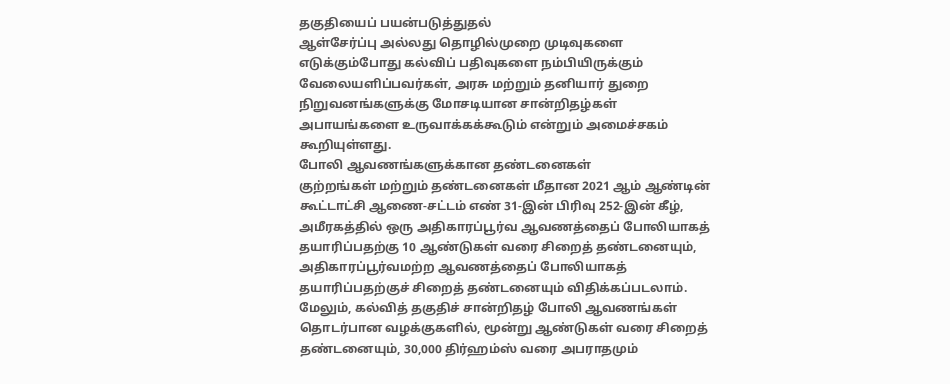தகுதியைப் பயன்படுத்துதல்
ஆள்சேர்ப்பு அல்லது தொழில்முறை முடிவுகளை எடுக்கும்போது கல்விப் பதிவுகளை நம்பியிருக்கும் வேலையளிப்பவர்கள், அரசு மற்றும் தனியார் துறை நிறுவனங்களுக்கு மோசடியான சான்றிதழ்கள் அபாயங்களை உருவாக்கக்கூடும் என்றும் அமைச்சகம் கூறியுள்ளது.
போலி ஆவணங்களுக்கான தண்டனைகள்
குற்றங்கள் மற்றும் தண்டனைகள் மீதான 2021 ஆம் ஆண்டின் கூட்டாட்சி ஆணை-சட்டம் எண் 31-இன் பிரிவு 252-இன் கீழ், அமீரகத்தில் ஒரு அதிகாரப்பூர்வ ஆவணத்தைப் போலியாகத் தயாரிப்பதற்கு 10 ஆண்டுகள் வரை சிறைத் தண்டனையும், அதிகாரப்பூர்வமற்ற ஆவணத்தைப் போலியாகத் தயாரிப்பதற்குச் சிறைத் தண்டனையும் விதிக்கப்படலாம்.
மேலும், கல்வித் தகுதிச் சான்றிதழ் போலி ஆவணங்கள் தொடர்பான வழக்குகளில், மூன்று ஆண்டுகள் வரை சிறைத் தண்டனையும், 30,000 திர்ஹம்ஸ் வரை அபராதமும்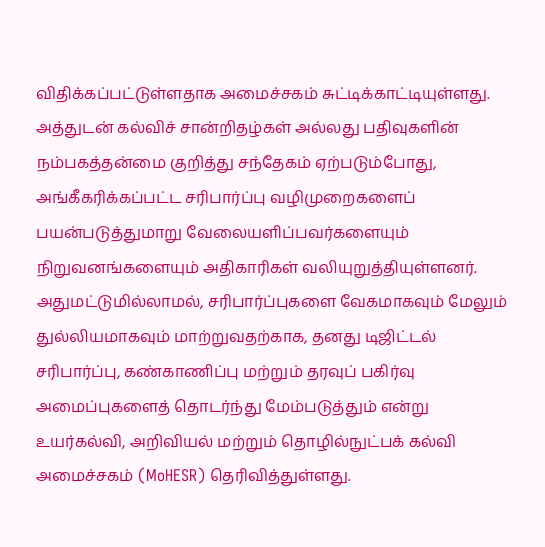விதிக்கப்பட்டுள்ளதாக அமைச்சகம் சுட்டிக்காட்டியுள்ளது.
அத்துடன் கல்விச் சான்றிதழ்கள் அல்லது பதிவுகளின் நம்பகத்தன்மை குறித்து சந்தேகம் ஏற்படும்போது, அங்கீகரிக்கப்பட்ட சரிபார்ப்பு வழிமுறைகளைப் பயன்படுத்துமாறு வேலையளிப்பவர்களையும் நிறுவனங்களையும் அதிகாரிகள் வலியுறுத்தியுள்ளனர்.
அதுமட்டுமில்லாமல், சரிபார்ப்புகளை வேகமாகவும் மேலும் துல்லியமாகவும் மாற்றுவதற்காக, தனது டிஜிட்டல் சரிபார்ப்பு, கண்காணிப்பு மற்றும் தரவுப் பகிர்வு அமைப்புகளைத் தொடர்ந்து மேம்படுத்தும் என்று உயர்கல்வி, அறிவியல் மற்றும் தொழில்நுட்பக் கல்வி அமைச்சகம் (MoHESR) தெரிவித்துள்ளது.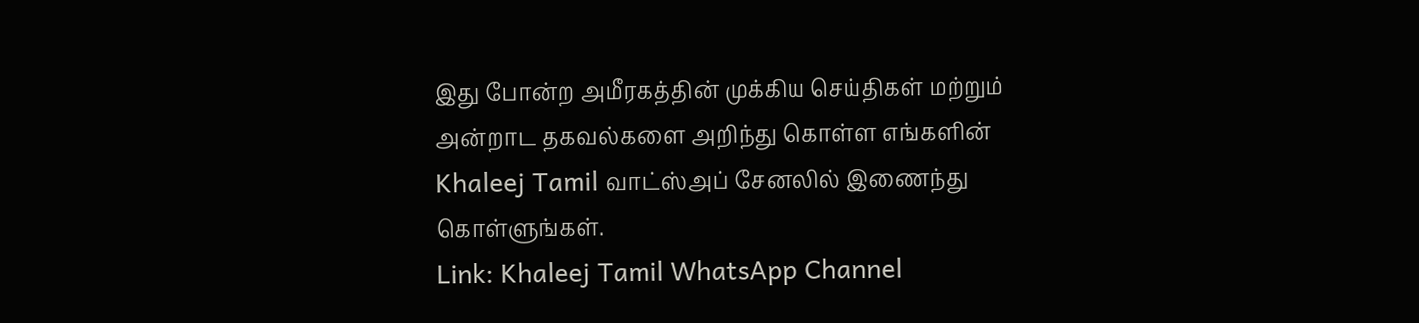இது போன்ற அமீரகத்தின் முக்கிய செய்திகள் மற்றும் அன்றாட தகவல்களை அறிந்து கொள்ள எங்களின் Khaleej Tamil வாட்ஸ்அப் சேனலில் இணைந்து கொள்ளுங்கள்.
Link: Khaleej Tamil WhatsApp Channel